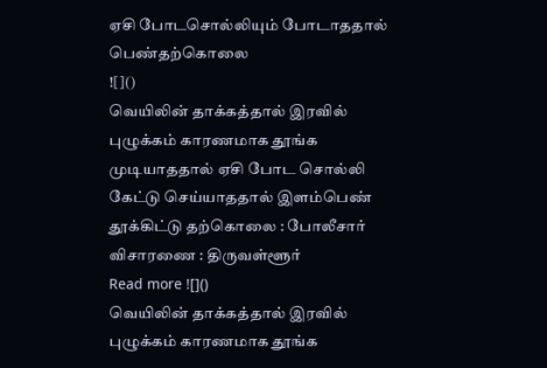ஏசி போடசொல்லியும் போடாததால் பெண்தற்கொலை
![]()
வெயிலின் தாக்கத்தால் இரவில் புழுக்கம் காரணமாக தூங்க முடியாததால் ஏசி போட சொல்லி கேட்டு செய்யாததால் இளம்பெண் தூக்கிட்டு தற்கொலை : போலீசார் விசாரணை : திருவள்ளூர்
Read more ![]()
வெயிலின் தாக்கத்தால் இரவில் புழுக்கம் காரணமாக தூங்க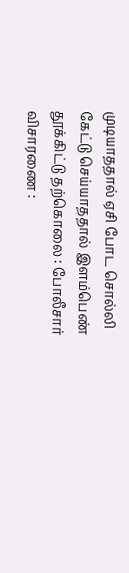முடியாததால் ஏசி போட சொல்லி கேட்டு செய்யாததால் இளம்பெண் தூக்கிட்டு தற்கொலை : போலீசார் விசாரணை :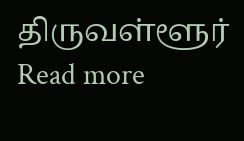திருவள்ளூர்
Read more